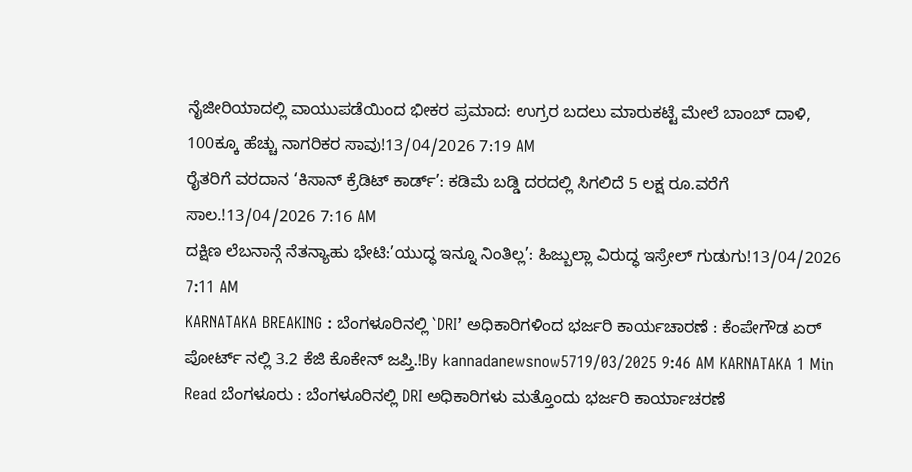ನೈಜೀರಿಯಾದಲ್ಲಿ ವಾಯುಪಡೆಯಿಂದ ಭೀಕರ ಪ್ರಮಾದ: ಉಗ್ರರ ಬದಲು ಮಾರುಕಟ್ಟೆ ಮೇಲೆ ಬಾಂಬ್ ದಾಳಿ, 100ಕ್ಕೂ ಹೆಚ್ಚು ನಾಗರಿಕರ ಸಾವು!13/04/2026 7:19 AM
ರೈತರಿಗೆ ವರದಾನ ‘ಕಿಸಾನ್ ಕ್ರೆಡಿಟ್ ಕಾರ್ಡ್’: ಕಡಿಮೆ ಬಡ್ಡಿ ದರದಲ್ಲಿ ಸಿಗಲಿದೆ 5 ಲಕ್ಷ ರೂ.ವರೆಗೆ ಸಾಲ.!13/04/2026 7:16 AM
ದಕ್ಷಿಣ ಲೆಬನಾನ್ಗೆ ನೆತನ್ಯಾಹು ಭೇಟಿ:’ಯುದ್ಧ ಇನ್ನೂ ನಿಂತಿಲ್ಲ’: ಹಿಜ್ಬುಲ್ಲಾ ವಿರುದ್ಧ ಇಸ್ರೇಲ್ ಗುಡುಗು!13/04/2026 7:11 AM
KARNATAKA BREAKING : ಬೆಂಗಳೂರಿನಲ್ಲಿ `DRI’ ಅಧಿಕಾರಿಗಳಿಂದ ಭರ್ಜರಿ ಕಾರ್ಯಚಾರಣೆ : ಕೆಂಪೇಗೌಡ ಏರ್ ಪೋರ್ಟ್ ನಲ್ಲಿ 3.2 ಕೆಜಿ ಕೊಕೇನ್ ಜಪ್ತಿ.!By kannadanewsnow5719/03/2025 9:46 AM KARNATAKA 1 Min Read ಬೆಂಗಳೂರು : ಬೆಂಗಳೂರಿನಲ್ಲಿ DRI ಅಧಿಕಾರಿಗಳು ಮತ್ತೊಂದು ಭರ್ಜರಿ ಕಾರ್ಯಾಚರಣೆ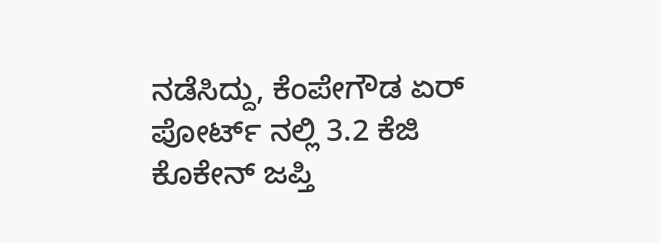ನಡೆಸಿದ್ದು, ಕೆಂಪೇಗೌಡ ಏರ್ ಪೋರ್ಟ್ ನಲ್ಲಿ 3.2 ಕೆಜಿ ಕೊಕೇನ್ ಜಪ್ತಿ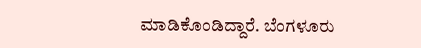ಮಾಡಿಕೊಂಡಿದ್ದಾರೆ. ಬೆಂಗಳೂರು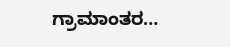ಗ್ರಾಮಾಂತರ…